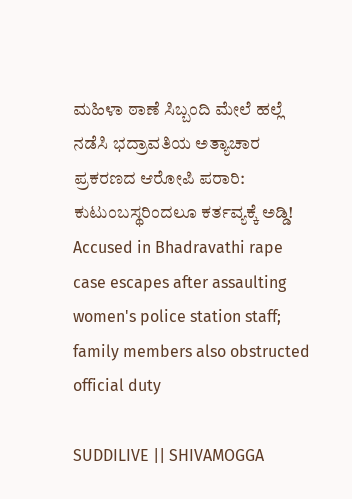ಮಹಿಳಾ ಠಾಣೆ ಸಿಬ್ಬಂದಿ ಮೇಲೆ ಹಲ್ಲೆ ನಡೆಸಿ ಭದ್ರಾವತಿಯ ಅತ್ಯಾಚಾರ ಪ್ರಕರಣದ ಆರೋಪಿ ಪರಾರಿ: ಕುಟುಂಬಸ್ಥರಿಂದಲೂ ಕರ್ತವ್ಯಕ್ಕೆ ಅಡ್ಡಿ! Accused in Bhadravathi rape case escapes after assaulting women's police station staff; family members also obstructed official duty

SUDDILIVE || SHIVAMOGGA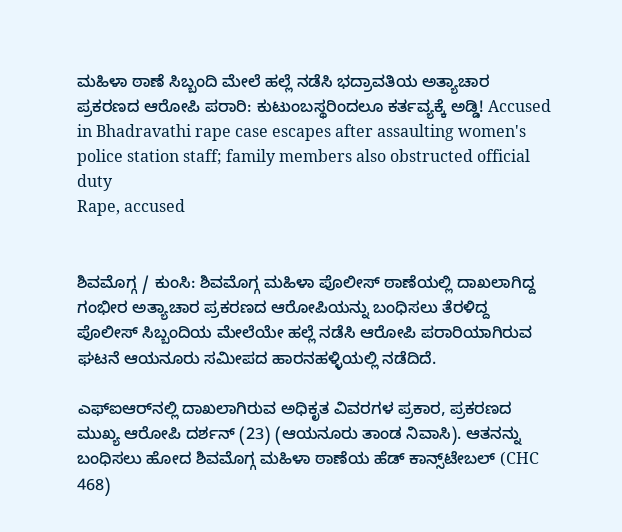ಮಹಿಳಾ ಠಾಣೆ ಸಿಬ್ಬಂದಿ ಮೇಲೆ ಹಲ್ಲೆ ನಡೆಸಿ ಭದ್ರಾವತಿಯ ಅತ್ಯಾಚಾರ ಪ್ರಕರಣದ ಆರೋಪಿ ಪರಾರಿ: ಕುಟುಂಬಸ್ಥರಿಂದಲೂ ಕರ್ತವ್ಯಕ್ಕೆ ಅಡ್ಡಿ! Accused in Bhadravathi rape case escapes after assaulting women's police station staff; family members also obstructed official duty
Rape, accused


ಶಿವಮೊಗ್ಗ / ಕುಂಸಿ: ಶಿವಮೊಗ್ಗ ಮಹಿಳಾ ಪೊಲೀಸ್ ಠಾಣೆಯಲ್ಲಿ ದಾಖಲಾಗಿದ್ದ ಗಂಭೀರ ಅತ್ಯಾಚಾರ ಪ್ರಕರಣದ ಆರೋಪಿಯನ್ನು ಬಂಧಿಸಲು ತೆರಳಿದ್ದ ಪೊಲೀಸ್ ಸಿಬ್ಬಂದಿಯ ಮೇಲೆಯೇ ಹಲ್ಲೆ ನಡೆಸಿ ಆರೋಪಿ ಪರಾರಿಯಾಗಿರುವ ಘಟನೆ ಆಯನೂರು ಸಮೀಪದ ಹಾರನಹಳ್ಳಿಯಲ್ಲಿ ನಡೆದಿದೆ.

ಎಫ್‌ಐಆರ್‌ನಲ್ಲಿ ದಾಖಲಾಗಿರುವ ಅಧಿಕೃತ ವಿವರಗಳ ಪ್ರಕಾರ, ಪ್ರಕರಣದ ಮುಖ್ಯ ಆರೋಪಿ ದರ್ಶನ್ (23) (ಆಯನೂರು ತಾಂಡ ನಿವಾಸಿ). ಆತನನ್ನು ಬಂಧಿಸಲು ಹೋದ ಶಿವಮೊಗ್ಗ ಮಹಿಳಾ ಠಾಣೆಯ ಹೆಡ್ ಕಾನ್ಸ್‌ಟೇಬಲ್ (CHC 468)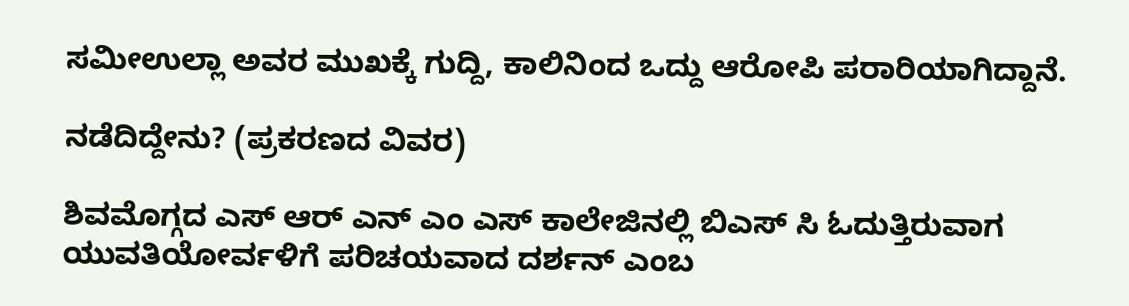ಸಮೀಉಲ್ಲಾ ಅವರ ಮುಖಕ್ಕೆ ಗುದ್ದಿ, ಕಾಲಿನಿಂದ ಒದ್ದು ಆರೋಪಿ ಪರಾರಿಯಾಗಿದ್ದಾನೆ.

ನಡೆದಿದ್ದೇನು? (ಪ್ರಕರಣದ ವಿವರ)

ಶಿವಮೊಗ್ಗದ ಎಸ್ ಆರ್ ಎನ್ ಎಂ ಎಸ್ ಕಾಲೇಜಿನಲ್ಲಿ ಬಿಎಸ್ ಸಿ ಓದುತ್ತಿರುವಾಗ ಯುವತಿಯೋರ್ವಳಿಗೆ ಪರಿಚಯವಾದ ದರ್ಶನ್ ಎಂಬ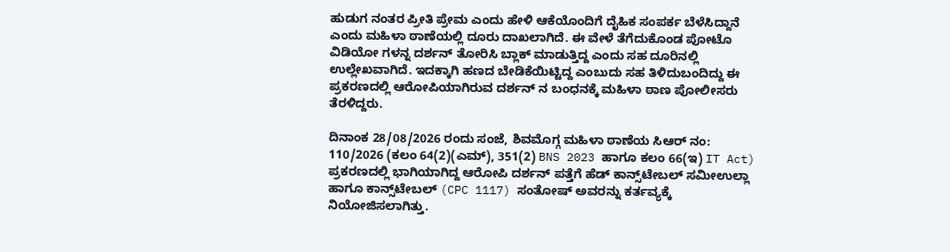ಹುಡುಗ ನಂತರ ಪ್ರೀತಿ ಪ್ರೇಮ ಎಂದು ಹೇಳಿ ಆಕೆಯೊಂದಿಗೆ ದೈಹಿಕ ಸಂಪರ್ಕ ಬೆಳೆಸಿದ್ದಾನೆ ಎಂದು ಮಹಿಳಾ ಠಾಣೆಯಲ್ಲಿ ದೂರು ದಾಖಲಾಗಿದೆ. ಈ ವೇಳೆ ತೆಗೆದುಕೊಂಡ ಪೋಟೊ ವಿಡಿಯೋ ಗಳನ್ನ ದರ್ಶನ್ ತೋರಿಸಿ ಬ್ಲಾಕ್ ಮಾಡುತ್ತಿದ್ದ ಎಂದು ಸಹ ದೂರಿನಲ್ಲಿ ಉಲ್ಲೇಖವಾಗಿದೆ. ಇದಕ್ಕಾಗಿ ಹಣದ ಬೇಡಿಕೆಯಿಟ್ಟಿದ್ದ ಎಂಬುದು ಸಹ ತಿಳಿದುಬಂದಿದ್ದು ಈ ಪ್ರಕರಣದಲ್ಲಿ ಆರೋಪಿಯಾಗಿರುವ ದರ್ಶನ್ ನ ಬಂಧನಕ್ಕೆ ಮಹಿಳಾ ಠಾಣ ಪೋಲೀಸರು ತೆರಳಿದ್ದರು.

ದಿನಾಂಕ 28/08/2026 ರಂದು ಸಂಜೆ, ಶಿವಮೊಗ್ಗ ಮಹಿಳಾ ಠಾಣೆಯ ಸಿಆರ್ ನಂ: 110/2026 (ಕಲಂ 64(2)(ಎಮ್), 351(2) BNS 2023 ಹಾಗೂ ಕಲಂ 66(ಇ) IT Act) ಪ್ರಕರಣದಲ್ಲಿ ಭಾಗಿಯಾಗಿದ್ದ ಆರೋಪಿ ದರ್ಶನ್ ಪತ್ತೆಗೆ ಹೆಡ್ ಕಾನ್ಸ್‌ಟೇಬಲ್ ಸಮೀಉಲ್ಲಾ ಹಾಗೂ ಕಾನ್ಸ್‌ಟೇಬಲ್ (CPC 1117) ಸಂತೋಷ್ ಅವರನ್ನು ಕರ್ತವ್ಯಕ್ಕೆ ನಿಯೋಜಿಸಲಾಗಿತ್ತು.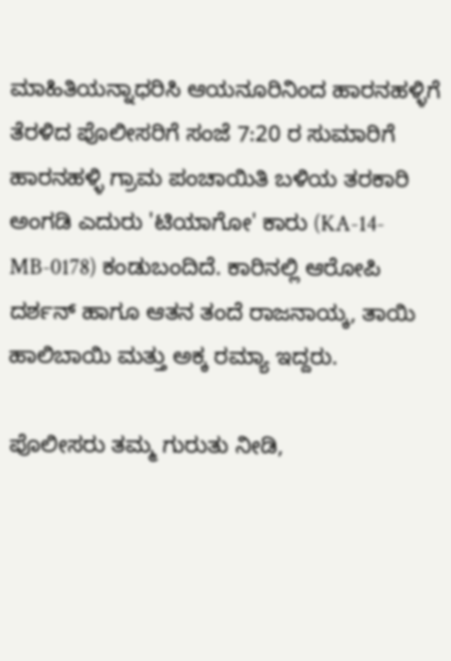ಮಾಹಿತಿಯನ್ನಾಧರಿಸಿ ಆಯನೂರಿನಿಂದ ಹಾರನಹಳ್ಳಿಗೆ ತೆರಳಿದ ಪೊಲೀಸರಿಗೆ ಸಂಜೆ 7:20 ರ ಸುಮಾರಿಗೆ ಹಾರನಹಳ್ಳಿ ಗ್ರಾಮ ಪಂಚಾಯಿತಿ ಬಳಿಯ ತರಕಾರಿ ಅಂಗಡಿ ಎದುರು 'ಟಿಯಾಗೋ' ಕಾರು (KA-14-MB-0178) ಕಂಡುಬಂದಿದೆ. ಕಾರಿನಲ್ಲಿ ಆರೋಪಿ ದರ್ಶನ್ ಹಾಗೂ ಆತನ ತಂದೆ ರಾಜನಾಯ್ಕ, ತಾಯಿ ಹಾಲಿಬಾಯಿ ಮತ್ತು ಅಕ್ಕ ರಮ್ಯಾ ಇದ್ದರು.

ಪೊಲೀಸರು ತಮ್ಮ ಗುರುತು ನೀಡಿ,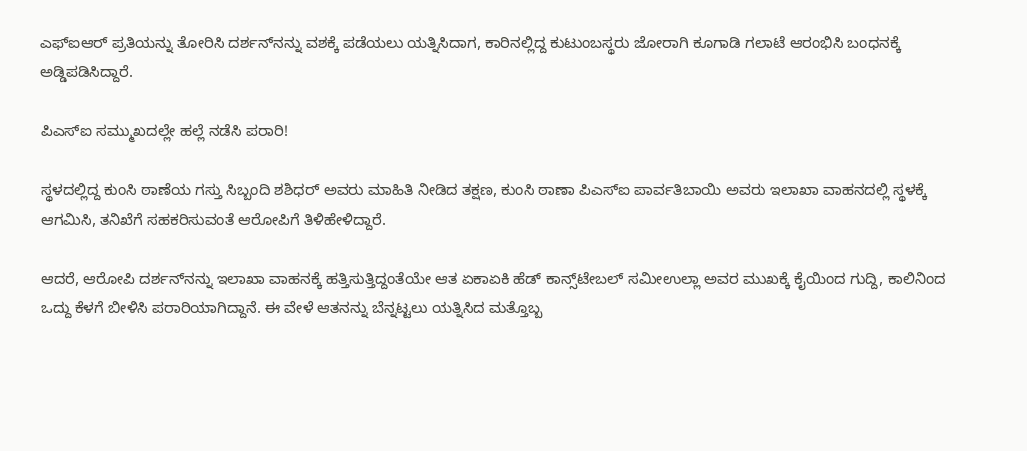ಎಫ್‌ಐಆರ್ ಪ್ರತಿಯನ್ನು ತೋರಿಸಿ ದರ್ಶನ್‌ನನ್ನು ವಶಕ್ಕೆ ಪಡೆಯಲು ಯತ್ನಿಸಿದಾಗ, ಕಾರಿನಲ್ಲಿದ್ದ ಕುಟುಂಬಸ್ಥರು ಜೋರಾಗಿ ಕೂಗಾಡಿ ಗಲಾಟೆ ಆರಂಭಿಸಿ ಬಂಧನಕ್ಕೆ ಅಡ್ಡಿಪಡಿಸಿದ್ದಾರೆ.

ಪಿಎಸ್‌ಐ ಸಮ್ಮುಖದಲ್ಲೇ ಹಲ್ಲೆ ನಡೆಸಿ ಪರಾರಿ!

ಸ್ಥಳದಲ್ಲಿದ್ದ ಕುಂಸಿ ಠಾಣೆಯ ಗಸ್ತು ಸಿಬ್ಬಂದಿ ಶಶಿಧರ್ ಅವರು ಮಾಹಿತಿ ನೀಡಿದ ತಕ್ಷಣ, ಕುಂಸಿ ಠಾಣಾ ಪಿಎಸ್‌ಐ ಪಾರ್ವತಿಬಾಯಿ ಅವರು ಇಲಾಖಾ ವಾಹನದಲ್ಲಿ ಸ್ಥಳಕ್ಕೆ ಆಗಮಿಸಿ, ತನಿಖೆಗೆ ಸಹಕರಿಸುವಂತೆ ಆರೋಪಿಗೆ ತಿಳಿಹೇಳಿದ್ದಾರೆ.

ಆದರೆ, ಆರೋಪಿ ದರ್ಶನ್‌ನನ್ನು ಇಲಾಖಾ ವಾಹನಕ್ಕೆ ಹತ್ತಿಸುತ್ತಿದ್ದಂತೆಯೇ ಆತ ಏಕಾಏಕಿ ಹೆಡ್ ಕಾನ್ಸ್‌ಟೇಬಲ್ ಸಮೀಉಲ್ಲಾ ಅವರ ಮುಖಕ್ಕೆ ಕೈಯಿಂದ ಗುದ್ದಿ, ಕಾಲಿನಿಂದ ಒದ್ದು ಕೆಳಗೆ ಬೀಳಿಸಿ ಪರಾರಿಯಾಗಿದ್ದಾನೆ. ಈ ವೇಳೆ ಆತನನ್ನು ಬೆನ್ನಟ್ಟಲು ಯತ್ನಿಸಿದ ಮತ್ತೊಬ್ಬ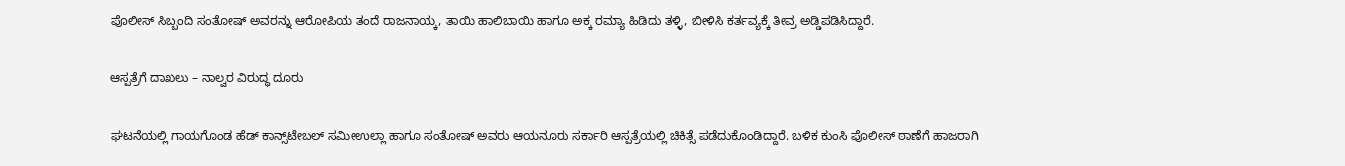ಪೊಲೀಸ್ ಸಿಬ್ಬಂದಿ ಸಂತೋಷ್ ಅವರನ್ನು ಆರೋಪಿಯ ತಂದೆ ರಾಜನಾಯ್ಕ, ತಾಯಿ ಹಾಲಿಬಾಯಿ ಹಾಗೂ ಅಕ್ಕ ರಮ್ಯಾ ಹಿಡಿದು ತಳ್ಳಿ, ಬೀಳಿಸಿ ಕರ್ತವ್ಯಕ್ಕೆ ತೀವ್ರ ಅಡ್ಡಿಪಡಿಸಿದ್ದಾರೆ.

ಆಸ್ಪತ್ರೆಗೆ ದಾಖಲು – ನಾಲ್ವರ ವಿರುದ್ಧ ದೂರು

ಘಟನೆಯಲ್ಲಿ ಗಾಯಗೊಂಡ ಹೆಡ್ ಕಾನ್ಸ್‌ಟೇಬಲ್ ಸಮೀಉಲ್ಲಾ ಹಾಗೂ ಸಂತೋಷ್ ಅವರು ಆಯನೂರು ಸರ್ಕಾರಿ ಆಸ್ಪತ್ರೆಯಲ್ಲಿ ಚಿಕಿತ್ಸೆ ಪಡೆದುಕೊಂಡಿದ್ದಾರೆ. ಬಳಿಕ ಕುಂಸಿ ಪೊಲೀಸ್ ಠಾಣೆಗೆ ಹಾಜರಾಗಿ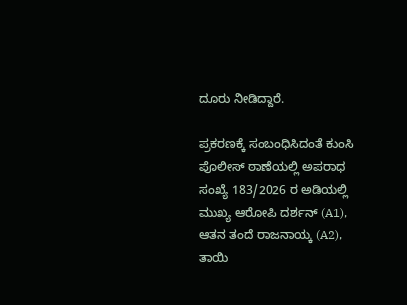ದೂರು ನೀಡಿದ್ದಾರೆ.

ಪ್ರಕರಣಕ್ಕೆ ಸಂಬಂಧಿಸಿದಂತೆ ಕುಂಸಿ ಪೊಲೀಸ್ ಠಾಣೆಯಲ್ಲಿ ಅಪರಾಧ ಸಂಖ್ಯೆ 183/2026 ರ ಅಡಿಯಲ್ಲಿ ಮುಖ್ಯ ಆರೋಪಿ ದರ್ಶನ್ (A1), ಆತನ ತಂದೆ ರಾಜನಾಯ್ಕ (A2), ತಾಯಿ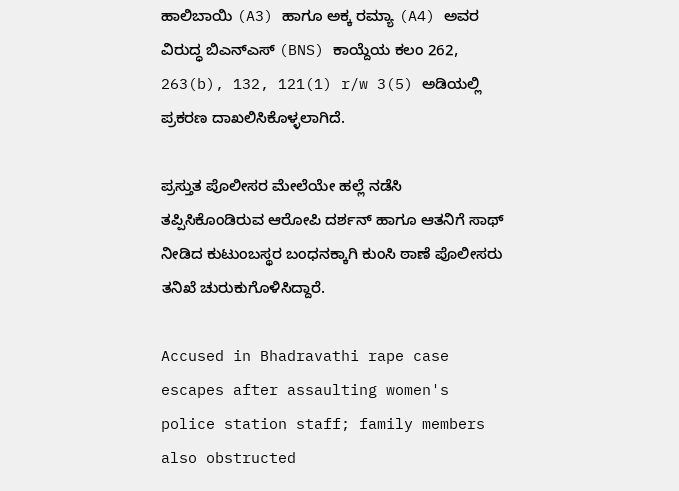ಹಾಲಿಬಾಯಿ (A3) ಹಾಗೂ ಅಕ್ಕ ರಮ್ಯಾ (A4) ಅವರ ವಿರುದ್ಧ ಬಿಎನ್‌ಎಸ್ (BNS) ಕಾಯ್ದೆಯ ಕಲಂ 262, 263(b), 132, 121(1) r/w 3(5) ಅಡಿಯಲ್ಲಿ ಪ್ರಕರಣ ದಾಖಲಿಸಿಕೊಳ್ಳಲಾಗಿದೆ.

ಪ್ರಸ್ತುತ ಪೊಲೀಸರ ಮೇಲೆಯೇ ಹಲ್ಲೆ ನಡೆಸಿ ತಪ್ಪಿಸಿಕೊಂಡಿರುವ ಆರೋಪಿ ದರ್ಶನ್ ಹಾಗೂ ಆತನಿಗೆ ಸಾಥ್ ನೀಡಿದ ಕುಟುಂಬಸ್ಥರ ಬಂಧನಕ್ಕಾಗಿ ಕುಂಸಿ ಠಾಣೆ ಪೊಲೀಸರು ತನಿಖೆ ಚುರುಕುಗೊಳಿಸಿದ್ದಾರೆ.

Accused in Bhadravathi rape case escapes after assaulting women's police station staff; family members also obstructed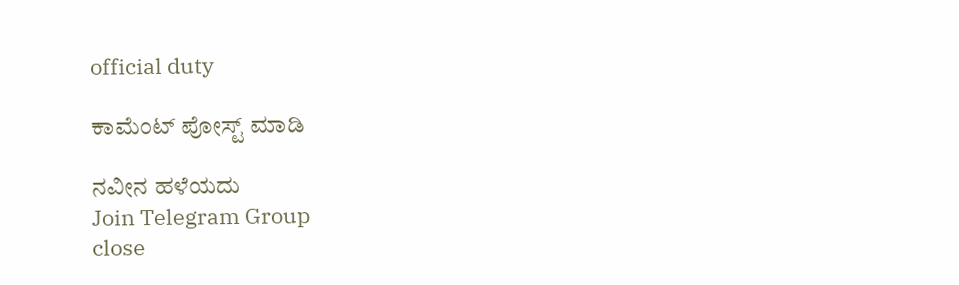official duty

ಕಾಮೆಂಟ್‌‌ ಪೋಸ್ಟ್‌ ಮಾಡಿ

ನವೀನ ಹಳೆಯದು
Join Telegram Group
close